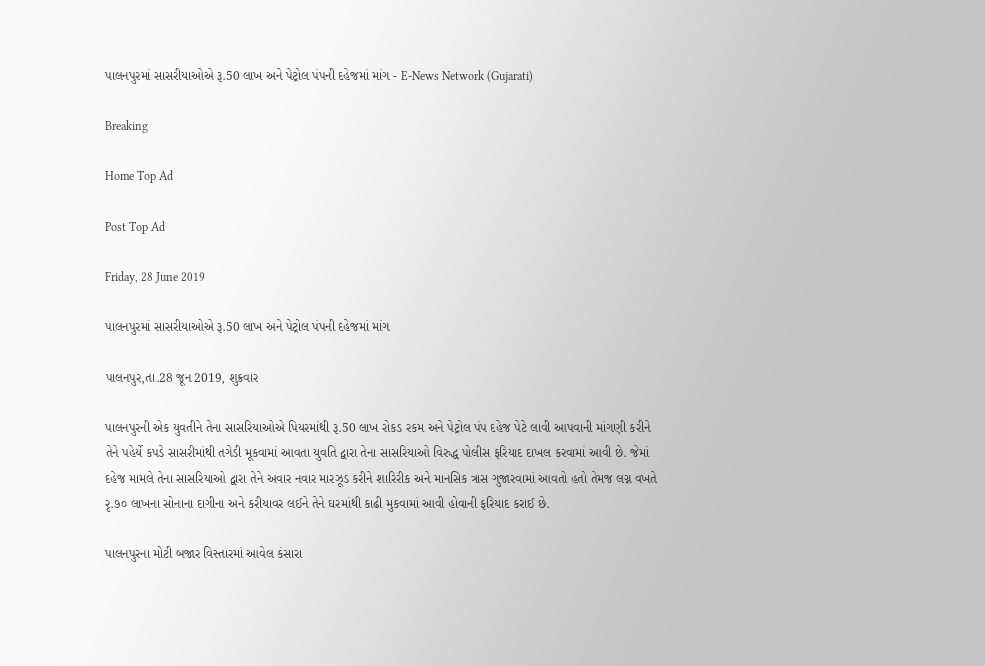પાલનપુરમાં સાસરીયાઓએ રૂ.50 લાખ અને પેટ્રોલ પંપની દહેજમાં માંગ - E-News Network (Gujarati)

Breaking

Home Top Ad

Post Top Ad

Friday, 28 June 2019

પાલનપુરમાં સાસરીયાઓએ રૂ.50 લાખ અને પેટ્રોલ પંપની દહેજમાં માંગ

પાલનપુર,તા.28 જૂન 2019, શુક્રવાર

પાલનપુરની એક યુવતીને તેના સાસરિયાઓએ પિયરમાંથી રૂ.50 લાખ રોકડ રકમ અને પેટ્રોલ પંપ દહેજ પેટે લાવી આપવાની માંગણી કરીને તેને પહેર્યે કપડે સાસરીમાંથી તગેડી મૂકવામાં આવતા યુવતિ દ્વારા તેના સાસરિયાઓ વિરુદ્ધ પોલીસ ફરિયાદ દાખલ કરવામાં આવી છે. જેમાં દહેજ મામલે તેના સાસરિયાઓ દ્વારા તેને અવાર નવાર મારઝૂડ કરીને શારિરીક અને માનસિક ત્રાસ ગુજારવામાં આવતો હતો તેમજ લગ્ન વખતે રૃ.૭૦ લાખના સોનાના દાગીના અને કરીયાવર લઈને તેને ઘરમાંથી કાઢી મુકવામાં આવી હોવાની ફરિયાદ કરાઈ છે.

પાલનપુરના મોટી બજાર વિસ્તારમાં આવેલ કંસારા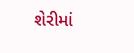શેરીમાં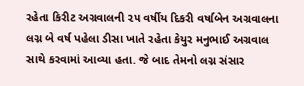રહેતા કિરીટ અગ્રવાલની ૨૫ વર્ષીય દિકરી વર્ષાબેન અગ્રવાલના લગ્ન બે વર્ષ પહેલા ડીસા ખાતે રહેતા કેયુર મનુભાઈ અગ્રવાલ સાથે કરવામાં આવ્યા હતા. જે બાદ તેમનો લગ્ન સંસાર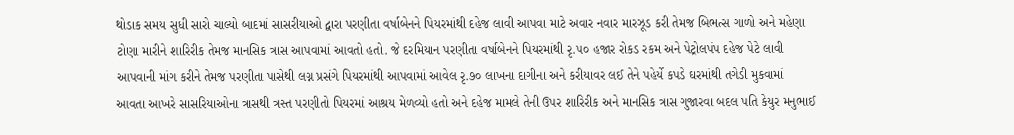થોડાક સમય સુધી સારો ચાલ્યો બાદમાં સાસરીયાઓ દ્વારા પરણીતા વર્ષાબેનને પિયરમાંથી દહેજ લાવી આપવા માટે અવાર નવાર મારઝૂડ કરી તેમજ બિભત્સ ગાળો અને મહેણા ટોણા મારીને શારિરીક તેમજ માનસિક ત્રાસ આપવામાં આવતો હતો. જે દરમિયાન પરણીતા વર્ષાબેનને પિયરમાંથી રૃ.૫૦ હજાર રોકડ રકમ અને પેટ્રોલપંપ દહેજ પેટે લાવી આપવાની માંગ કરીને તેમજ પરણીતા પાસેથી લગ્ન પ્રસંગે પિયરમાંથી આપવામાં આવેલ રૃ.૭૦ લાખના દાગીના અને કરીયાવર લઈ તેને પહેર્યે કપડે ઘરમાંથી તગેડી મુકવામાં આવતા આખરે સાસરિયાઓના ત્રાસથી ત્રસ્ત પરણીતો પિયરમાં આશ્રય મેળવ્યો હતો અને દહેજ મામલે તેની ઉપર શારિરીક અને માનસિક ત્રાસ ગુજારવા બદલ પતિ કેયુર મનુભાઈ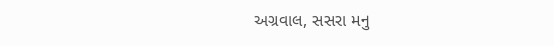અગ્રવાલ, સસરા મનુ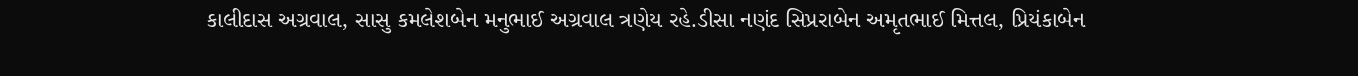કાલીદાસ અગ્રવાલ, સાસુ કમલેશબેન મનુભાઈ અગ્રવાલ ત્રણેય રહે.ડીસા નણંદ સિપ્રરાબેન અમૃતભાઈ મિત્તલ, પ્રિયંકાબેન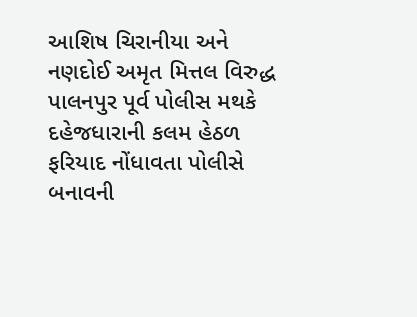આશિષ ચિરાનીયા અને  નણદોઈ અમૃત મિત્તલ વિરુદ્ધ પાલનપુર પૂર્વ પોલીસ મથકે દહેજધારાની કલમ હેઠળ ફરિયાદ નોંધાવતા પોલીસે બનાવની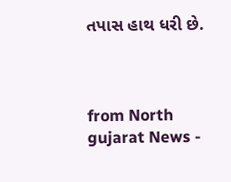તપાસ હાથ ધરી છે.



from North gujarat News -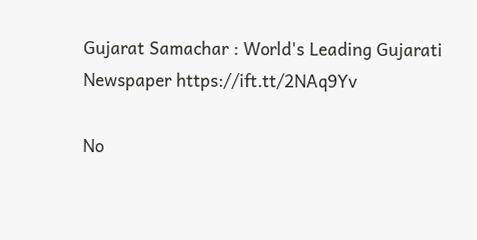Gujarat Samachar : World's Leading Gujarati Newspaper https://ift.tt/2NAq9Yv

No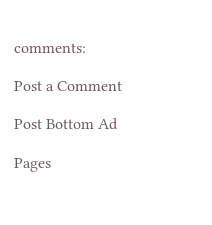comments:

Post a Comment

Post Bottom Ad

Pages